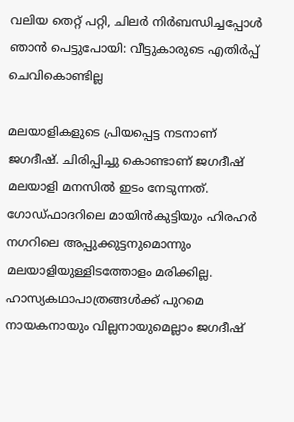വലിയ തെറ്റ് പറ്റി, ചിലര്‍ നിര്‍ബന്ധിച്ചപ്പോള്‍ ഞാന്‍ പെട്ടുപോയി: വീട്ടുകാരുടെ എതിര്‍പ്പ് ചെവികൊണ്ടില്ല

മലയാളികളുടെ പ്രിയപ്പെട്ട നടനാണ് ജഗദീഷ്. ചിരിപ്പിച്ചു കൊണ്ടാണ് ജഗദീഷ് മലയാളി മനസില്‍ ഇടം നേടുന്നത്. ഗോഡ്ഫാദറിലെ മായിന്‍കുട്ടിയും ഹിരഹര്‍ നഗറിലെ അപ്പുക്കുട്ടനുമൊന്നും മലയാളിയുള്ളിടത്തോളം മരിക്കില്ല. ഹാസ്യകഥാപാത്രങ്ങള്‍ക്ക് പുറമെ നായകനായും വില്ലനായുമെല്ലാം ജഗദീഷ്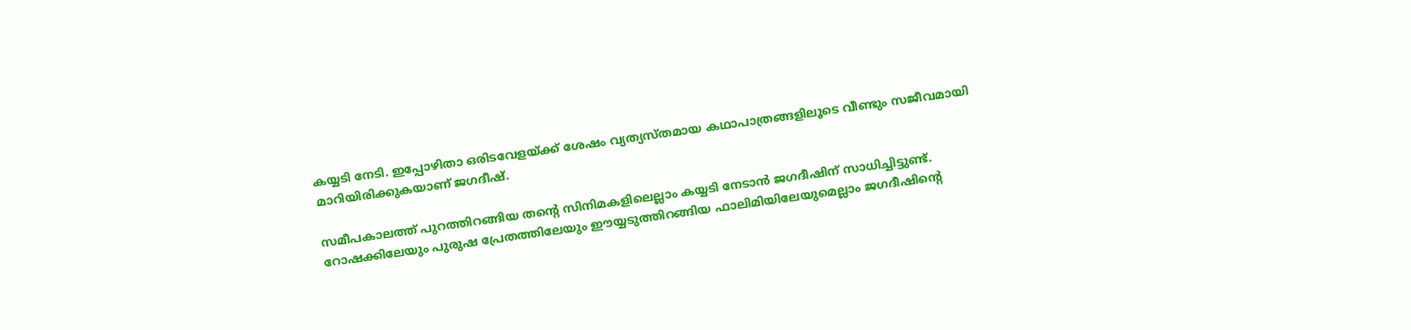കയ്യടി നേടി. ഇപ്പോഴിതാ ഒരിടവേളയ്ക്ക് ശേഷം വ്യത്യസ്തമായ കഥാപാത്രങ്ങളിലൂടെ വീണ്ടും സജീവമായി മാറിയിരിക്കുകയാണ് ജഗദീഷ്.

സമീപകാലത്ത് പുറത്തിറങ്ങിയ തന്റെ സിനിമകളിലെല്ലാം കയ്യടി നേടാന്‍ ജഗദീഷിന് സാധിച്ചിട്ടുണ്ട്. റോഷക്കിലേയും പുരുഷ പ്രേതത്തിലേയും ഈയ്യടുത്തിറങ്ങിയ ഫാലിമിയിലേയുമെല്ലാം ജഗദീഷിന്റെ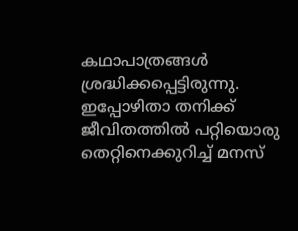കഥാപാത്രങ്ങള്‍ ശ്രദ്ധിക്കപ്പെട്ടിരുന്നു. ഇപ്പോഴിതാ തനിക്ക് ജീവിതത്തില്‍ പറ്റിയൊരു തെറ്റിനെക്കുറിച്ച് മനസ്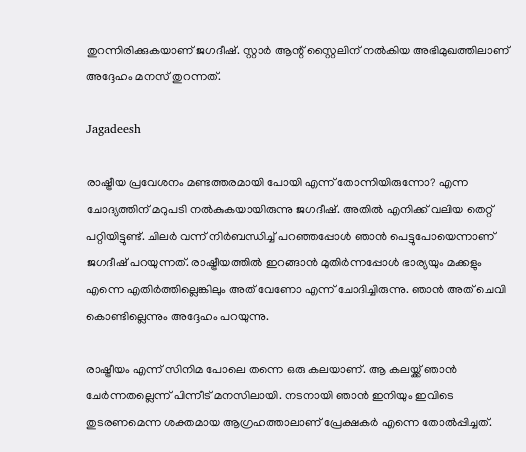തുറന്നിരിക്കുകയാണ് ജഗദീഷ്. സ്റ്റാര്‍ ആന്റ് സ്റ്റൈലിന് നല്‍കിയ അഭിമുഖത്തിലാണ് അദ്ദേഹം മനസ് തുറന്നത്.

Jagadeesh

രാഷ്ട്രീയ പ്രവേശനം മണ്ടത്തരമായി പോയി എന്ന് തോന്നിയിരുന്നോ? എന്ന ചോദ്യത്തിന് മറുപടി നല്‍കുകയായിരുന്നു ജഗദീഷ്. അതില്‍ എനിക്ക് വലിയ തെറ്റ് പറ്റിയിട്ടുണ്ട്. ചിലര്‍ വന്ന് നിര്‍ബന്ധിച്ച് പറഞ്ഞപ്പോള്‍ ഞാന്‍ പെട്ടുപോയെന്നാണ് ജഗദീഷ് പറയുന്നത്. രാഷ്ട്രീയത്തില്‍ ഇറങ്ങാന്‍ മുതിര്‍ന്നപ്പോള്‍ ഭാര്യയും മക്കളും എന്നെ എതിര്‍ത്തില്ലെങ്കിലും അത് വേണോ എന്ന് ചോദിച്ചിരുന്നു. ഞാന്‍ അത് ചെവി കൊണ്ടില്ലെന്നും അദ്ദേഹം പറയുന്നു.

രാഷ്ട്രീയം എന്ന് സിനിമ പോലെ തന്നെ ഒരു കലയാണ്. ആ കലയ്ക്ക് ഞാന്‍ ചേര്‍ന്നതല്ലെന്ന് പിന്നീട് മനസിലായി. നടനായി ഞാന്‍ ഇനിയും ഇവിടെ തുടരണമെന്ന ശക്തമായ ആഗ്രഹത്താലാണ് പ്രേക്ഷകര്‍ എന്നെ തോല്‍പ്പിച്ചത്.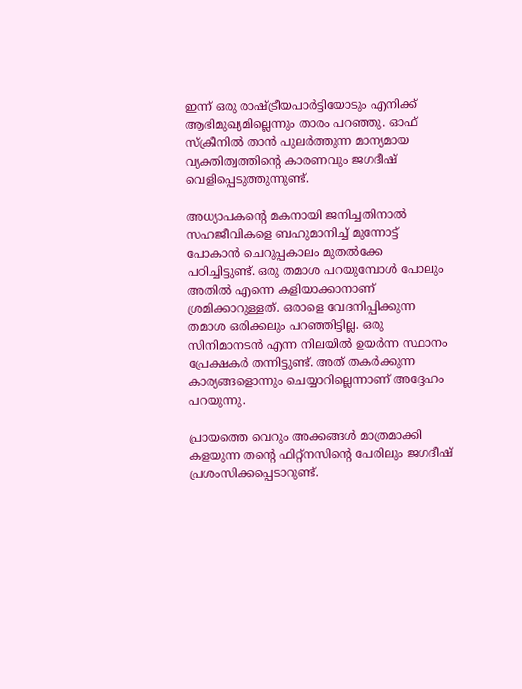ഇന്ന് ഒരു രാഷ്ട്രീയപാര്‍ട്ടിയോടും എനിക്ക് ആഭിമുഖ്യമില്ലെന്നും താരം പറഞ്ഞു. ഓഫ് സ്‌ക്രീനില്‍ താന്‍ പുലര്‍ത്തുന്ന മാന്യമായ വ്യക്തിത്വത്തിന്റെ കാരണവും ജഗദീഷ് വെളിപ്പെടുത്തുന്നുണ്ട്.

അധ്യാപകന്റെ മകനായി ജനിച്ചതിനാല്‍ സഹജീവികളെ ബഹുമാനിച്ച് മുന്നോട്ട് പോകാന്‍ ചെറുപ്പകാലം മുതല്‍ക്കേ പഠിച്ചിട്ടുണ്ട്. ഒരു തമാശ പറയുമ്പോള്‍ പോലും അതില്‍ എന്നെ കളിയാക്കാനാണ് ശ്രമിക്കാറുള്ളത്. ഒരാളെ വേദനിപ്പിക്കുന്ന തമാശ ഒരിക്കലും പറഞ്ഞിട്ടില്ല. ഒരു സിനിമാനടന്‍ എന്ന നിലയില്‍ ഉയര്‍ന്ന സ്ഥാനം പ്രേക്ഷകര്‍ തന്നിട്ടുണ്ട്. അത് തകര്‍ക്കുന്ന കാര്യങ്ങളൊന്നും ചെയ്യാറില്ലെന്നാണ് അദ്ദേഹം പറയുന്നു.

പ്രായത്തെ വെറും അക്കങ്ങള്‍ മാത്രമാക്കി കളയുന്ന തന്റെ ഫിറ്റ്‌നസിന്റെ പേരിലും ജഗദീഷ് പ്രശംസിക്കപ്പെടാറുണ്ട്.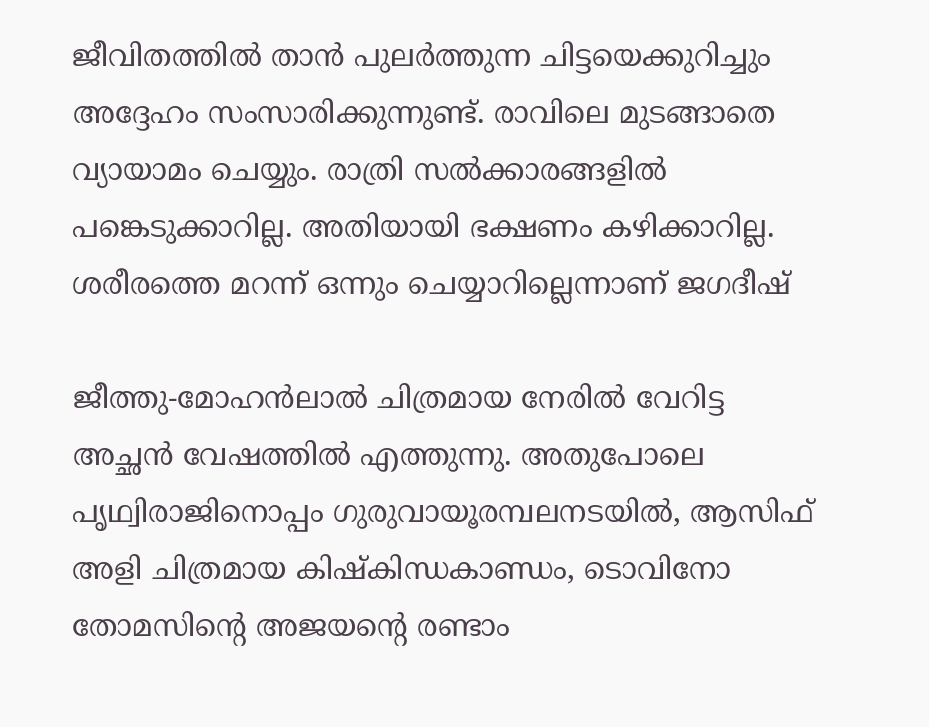ജീവിതത്തില്‍ താന്‍ പുലര്‍ത്തുന്ന ചിട്ടയെക്കുറിച്ചും അദ്ദേഹം സംസാരിക്കുന്നുണ്ട്. രാവിലെ മുടങ്ങാതെ വ്യായാമം ചെയ്യും. രാത്രി സല്‍ക്കാരങ്ങളില്‍ പങ്കെടുക്കാറില്ല. അതിയായി ഭക്ഷണം കഴിക്കാറില്ല. ശരീരത്തെ മറന്ന് ഒന്നും ചെയ്യാറില്ലെന്നാണ് ജഗദീഷ്

ജീത്തു-മോഹന്‍ലാല്‍ ചിത്രമായ നേരില്‍ വേറിട്ട അച്ഛന്‍ വേഷത്തില്‍ എത്തുന്നു. അതുപോലെ പൃഥ്വിരാജിനൊപ്പം ഗുരുവായൂരമ്പലനടയില്‍, ആസിഫ് അളി ചിത്രമായ കിഷ്‌കിന്ധകാണ്ഡം, ടൊവിനോ തോമസിന്റെ അജയന്റെ രണ്ടാം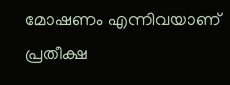മോഷണം എന്നിവയാണ് പ്രതീക്ഷ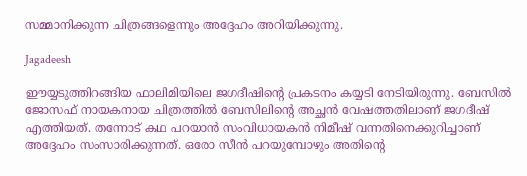സമ്മാനിക്കുന്ന ചിത്രങ്ങളെന്നും അദ്ദേഹം അറിയിക്കുന്നു.

Jagadeesh

ഈയ്യടുത്തിറങ്ങിയ ഫാലിമിയിലെ ജഗദീഷിന്റെ പ്രകടനം കയ്യടി നേടിയിരുന്നു. ബേസില്‍ ജോസഫ് നായകനായ ചിത്രത്തില്‍ ബേസിലിന്റെ അച്ഛന്‍ വേഷത്തതിലാണ് ജഗദീഷ് എത്തിയത്. തന്നോട് കഥ പറയാന്‍ സംവിധായകന്‍ നിമീഷ് വന്നതിനെക്കുറിച്ചാണ് അദ്ദേഹം സംസാരിക്കുന്നത്. ഒരോ സീന്‍ പറയുമ്പോഴും അതിന്റെ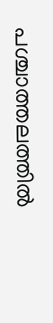പശ്ചാത്തലത്തില്‍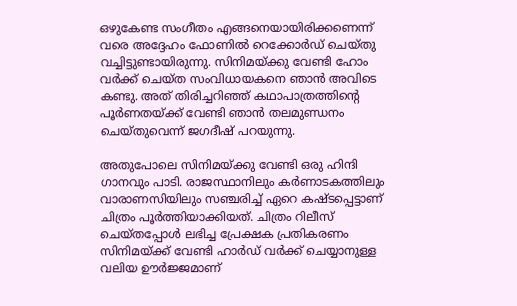ഒഴുകേണ്ട സംഗീതം എങ്ങനെയായിരിക്കണെന്ന് വരെ അദ്ദേഹം ഫോണില്‍ റെക്കോര്‍ഡ് ചെയ്തു വച്ചിട്ടുണ്ടായിരുന്നു. സിനിമയ്ക്കു വേണ്ടി ഹോം വര്‍ക്ക് ചെയ്ത സംവിധായകനെ ഞാന്‍ അവിടെ കണ്ടു. അത് തിരിച്ചറിഞ്ഞ് കഥാപാത്രത്തിന്റെ പൂര്‍ണതയ്ക്ക് വേണ്ടി ഞാന്‍ തലമുണ്ഡനം ചെയ്തുവെന്ന് ജഗദീഷ് പറയുന്നു.

അതുപോലെ സിനിമയ്ക്കു വേണ്ടി ഒരു ഹിന്ദി ഗാനവും പാടി. രാജസ്ഥാനിലും കര്‍ണാടകത്തിലും വാരാണസിയിലും സഞ്ചരിച്ച് ഏറെ കഷ്ടപ്പെട്ടാണ് ചിത്രം പൂര്‍ത്തിയാക്കിയത്. ചിത്രം റിലീസ് ചെയ്തപ്പോള്‍ ലഭിച്ച പ്രേക്ഷക പ്രതികരണം സിനിമയ്ക്ക് വേണ്ടി ഹാര്‍ഡ് വര്‍ക്ക് ചെയ്യാനുള്ള വലിയ ഊര്‍ജ്ജമാണ്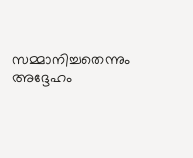സമ്മാനിച്ചതെന്നും അദ്ദേഹം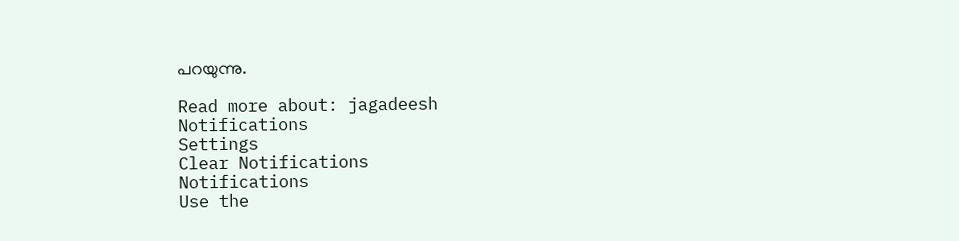പറയുന്നു.

Read more about: jagadeesh
Notifications
Settings
Clear Notifications
Notifications
Use the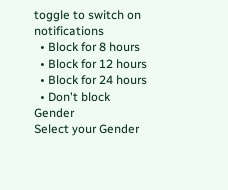toggle to switch on notifications
  • Block for 8 hours
  • Block for 12 hours
  • Block for 24 hours
  • Don't block
Gender
Select your Gender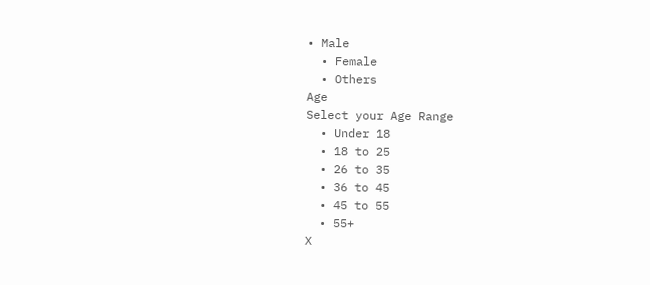• Male
  • Female
  • Others
Age
Select your Age Range
  • Under 18
  • 18 to 25
  • 26 to 35
  • 36 to 45
  • 45 to 55
  • 55+
X